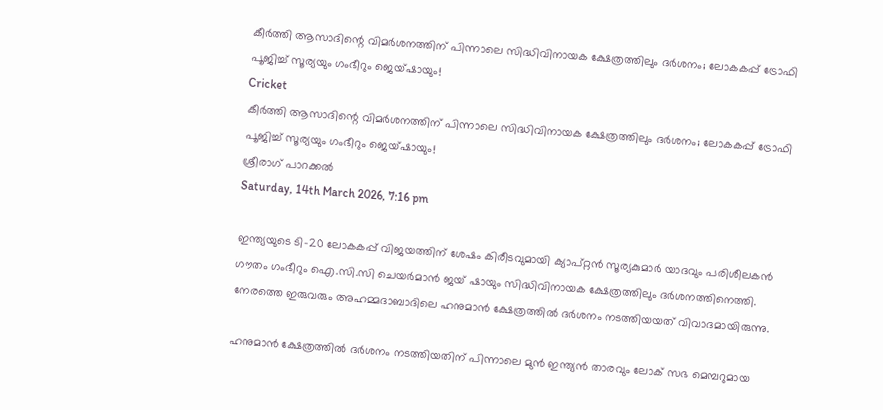കീര്‍ത്തി ആസാദിന്റെ വിമര്‍ശനത്തിന് പിന്നാലെ സിദ്ധിവിനായക ക്ഷേത്രത്തിലും ദര്‍ശനം; ലോകകപ്പ് ട്രോഫി പൂജിച്ച് സൂര്യയും ഗംഭീറും ജെയ്ഷായും!
Cricket
കീര്‍ത്തി ആസാദിന്റെ വിമര്‍ശനത്തിന് പിന്നാലെ സിദ്ധിവിനായക ക്ഷേത്രത്തിലും ദര്‍ശനം; ലോകകപ്പ് ട്രോഫി പൂജിച്ച് സൂര്യയും ഗംഭീറും ജെയ്ഷായും!
ശ്രീരാഗ് പാറക്കല്‍
Saturday, 14th March 2026, 7:16 pm

ഇന്ത്യയുടെ ടി-20 ലോകകപ്പ് വിജയത്തിന് ശേഷം കിരീടവുമായി ക്യാപ്റ്റന്‍ സൂര്യകുമാര്‍ യാദവും പരിശീലകന്‍ ഗൗതം ഗംഭീറും ഐ.സി.സി ചെയര്‍മാന്‍ ജയ് ഷായും സിദ്ധിവിനായക ക്ഷേത്രത്തിലും ദര്‍ശനത്തിനെത്തി. നേരത്തെ ഇരുവരും അഹമ്മദാബാദിലെ ഹനുമാന്‍ ക്ഷേത്രത്തില്‍ ദര്‍ശനം നടത്തിയയത് വിവാദമായിരുന്നു.

ഹനുമാന്‍ ക്ഷേത്രത്തില്‍ ദര്‍ശനം നടത്തിയതിന് പിന്നാലെ മുന്‍ ഇന്ത്യന്‍ താരവും ലോക് സഭ മെമ്പറുമായ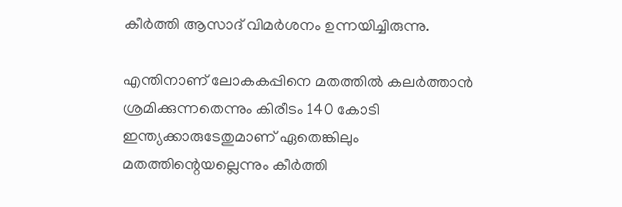കീര്‍ത്തി ആസാദ് വിമര്‍ശനം ഉന്നയിച്ചിരുന്നു.

എന്തിനാണ് ലോകകപ്പിനെ മതത്തില്‍ കലര്‍ത്താന്‍ ശ്രമിക്കുന്നതെന്നും കിരീടം 140 കോടി ഇന്ത്യക്കാരുടേതുമാണ് ഏതെങ്കിലും മതത്തിന്റെയല്ലെന്നും കീര്‍ത്തി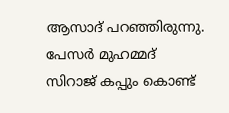ആസാദ് പറഞ്ഞിരുന്നു. പേസര്‍ മുഹമ്മദ് സിറാജ് കപ്പും കൊണ്ട്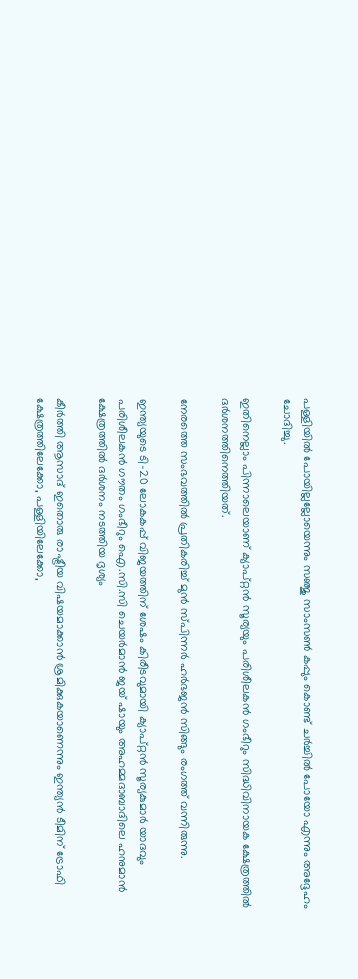പള്ളിയില്‍ പോയില്ലല്ലോയെന്നും സഞ്ജു സാംസണ്‍ കപ്പും കൊണ്ട് ചര്‍ച്ചില്‍ പോയോ എന്നും അദ്ദേഹം ചോദിച്ചു.

ഇതിനെല്ലാം പിന്നാലെയാണ് ക്യാപ്റ്റന്‍ സൂര്യയും പരിശീലകന്‍ ഗംഭീറും സിദ്ധിവിനായക ക്ഷേത്രത്തില്‍ ദര്‍ശനത്തിനെത്തിയത്.

നേരത്തെ സംഭവത്തില്‍ പ്രതികരിച്ച് മുന്‍ സ്പിന്നര്‍ ഹര്‍ഭജന്‍ സിങ്ങും രംഗത്ത് വന്നിരുന്നു.

ഇന്ത്യയുടെ ടി-20 ലോകകപ്പ് വിജയത്തിന് ശേഷം കിരീടവുമായി ക്യാപ്റ്റന്‍ സൂര്യകുമാര്‍ യാദവും പരിശീലകന്‍ ഗൗതം ഗംഭീറും ഐ.സി.സി ചെയര്‍മാന്‍ ജയ് ഷായും അഹമ്മദാബാദിലെ ഹനുമാന്‍ ക്ഷേത്രത്തില്‍ ദര്‍ശനം നടത്തിയ ദൃശ്യം

കീര്‍ത്തി ആസാദ് ഇതൊരു രാഷ്ട്രീയ വിഷയമാക്കാന്‍ ശ്രമിക്കുകയാണെന്നും ഇന്ത്യന്‍ ടീമിന് ട്രോഫി ക്ഷേത്രത്തിലേക്കോ, പള്ളിയിലേക്കോ,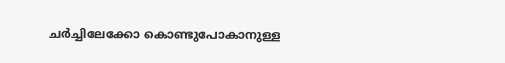ചര്‍ച്ചിലേക്കോ കൊണ്ടുപോകാനുള്ള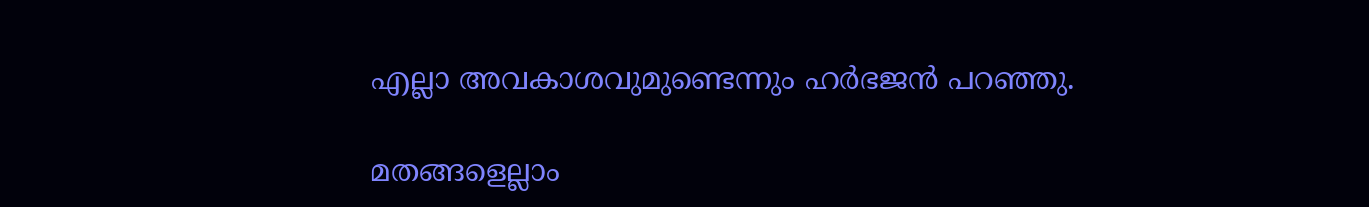എല്ലാ അവകാശവുമുണ്ടെന്നും ഹര്‍ഭജന്‍ പറഞ്ഞു.

മതങ്ങളെല്ലാം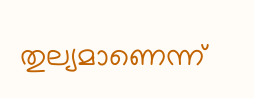തുല്യമാണെന്ന്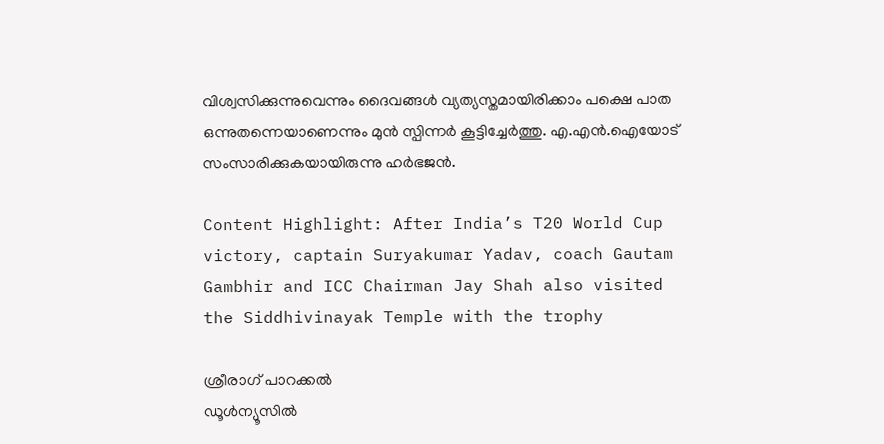വിശ്വസിക്കുന്നുവെന്നും ദൈവങ്ങള്‍ വ്യത്യസ്തമായിരിക്കാം പക്ഷെ പാത ഒന്നുതന്നെയാണെന്നും മുന്‍ സ്പിന്നര്‍ കൂട്ടിച്ചേര്‍ത്തു. എ.എന്‍.ഐയോട് സംസാരിക്കുകയായിരുന്നു ഹര്‍ഭജന്‍.

Content Highlight: After India’s T20 World Cup victory, captain Suryakumar Yadav, coach Gautam Gambhir and ICC Chairman Jay Shah also visited the Siddhivinayak Temple with the trophy

ശ്രീരാഗ് പാറക്കല്‍
ഡൂള്‍ന്യൂസില്‍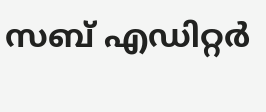സബ് എഡിറ്റര്‍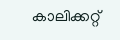കാലിക്കറ്റ്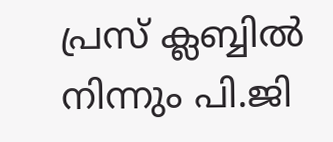പ്രസ് ക്ലബ്ബില്‍ നിന്നും പി.ജി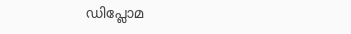ഡിപ്ലോമ